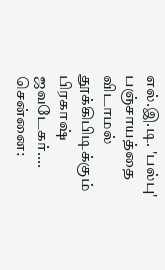எல்.இ.டி. 'பல்பு' பஞ்சாயத்தை விடாமல் தூக்கிபிடிக்கும் பிரகாஷ் ஜவடேகர்....
சென்னை: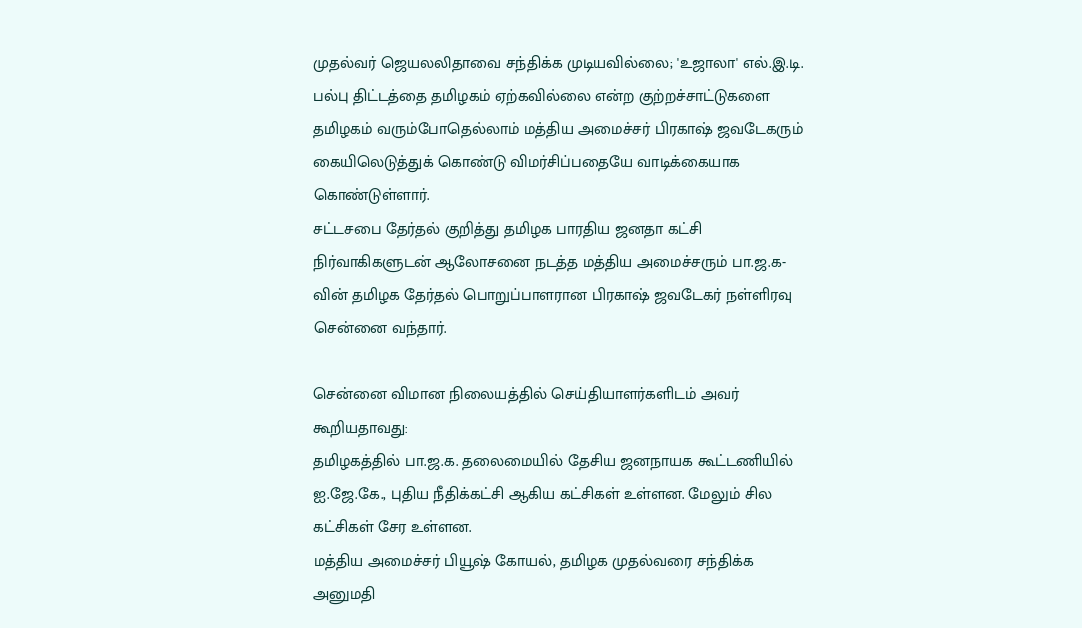முதல்வர் ஜெயலலிதாவை சந்திக்க முடியவில்லை; 'உஜாலா' எல்.இ.டி. பல்பு திட்டத்தை தமிழகம் ஏற்கவில்லை என்ற குற்றச்சாட்டுகளை தமிழகம் வரும்போதெல்லாம் மத்திய அமைச்சர் பிரகாஷ் ஜவடேகரும் கையிலெடுத்துக் கொண்டு விமர்சிப்பதையே வாடிக்கையாக கொண்டுள்ளார்.
சட்டசபை தேர்தல் குறித்து தமிழக பாரதிய ஜனதா கட்சி நிர்வாகிகளுடன் ஆலோசனை நடத்த மத்திய அமைச்சரும் பா.ஜ.க-வின் தமிழக தேர்தல் பொறுப்பாளரான பிரகாஷ் ஜவடேகர் நள்ளிரவு சென்னை வந்தார்.

சென்னை விமான நிலையத்தில் செய்தியாளர்களிடம் அவர் கூறியதாவது:
தமிழகத்தில் பா.ஜ.க. தலைமையில் தேசிய ஜனநாயக கூட்டணியில் ஐ.ஜே.கே., புதிய நீதிக்கட்சி ஆகிய கட்சிகள் உள்ளன. மேலும் சில கட்சிகள் சேர உள்ளன.
மத்திய அமைச்சர் பியூஷ் கோயல், தமிழக முதல்வரை சந்திக்க அனுமதி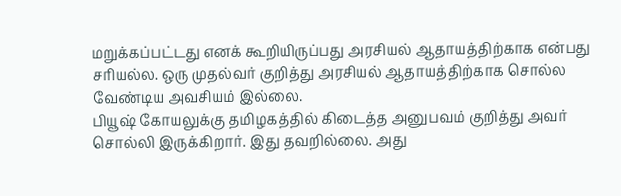மறுக்கப்பட்டது எனக் கூறியிருப்பது அரசியல் ஆதாயத்திற்காக என்பது சரியல்ல. ஒரு முதல்வர் குறித்து அரசியல் ஆதாயத்திற்காக சொல்ல வேண்டிய அவசியம் இல்லை.
பியூஷ் கோயலுக்கு தமிழகத்தில் கிடைத்த அனுபவம் குறித்து அவர் சொல்லி இருக்கிறார். இது தவறில்லை. அது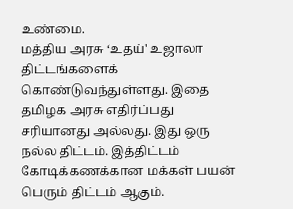உண்மை.
மத்திய அரசு ‘உதய்' உஜாலா திட்டங்களைக் கொண்டுவந்துள்ளது. இதை தமிழக அரசு எதிர்ப்பது சரியானது அல்லது. இது ஒரு நல்ல திட்டம். இத்திட்டம் கோடிக்கணக்கான மக்கள் பயன் பெரும் திட்டம் ஆகும்.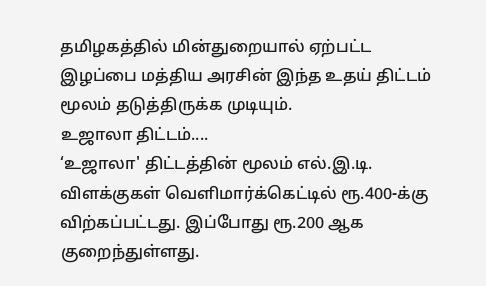தமிழகத்தில் மின்துறையால் ஏற்பட்ட இழப்பை மத்திய அரசின் இந்த உதய் திட்டம் மூலம் தடுத்திருக்க முடியும்.
உஜாலா திட்டம்....
‘உஜாலா' திட்டத்தின் மூலம் எல்.இ.டி. விளக்குகள் வெளிமார்க்கெட்டில் ரூ.400-க்கு விற்கப்பட்டது. இப்போது ரூ.200 ஆக குறைந்துள்ளது.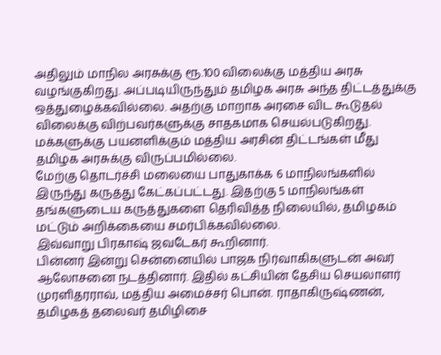அதிலும் மாநில அரசுக்கு ரூ.100 விலைக்கு மத்திய அரசு வழங்குகிறது. அப்படியிருந்தும் தமிழக அரசு அந்த திட்டத்துக்கு ஒத்துழைக்கவில்லை. அதற்கு மாறாக அரசை விட கூடுதல் விலைக்கு விற்பவர்களுக்கு சாதகமாக செயல்படுகிறது. மக்களுக்கு பயனளிக்கும் மத்திய அரசின் திட்டங்கள் மீது தமிழக அரசுக்கு விருப்பமில்லை.
மேற்கு தொடர்ச்சி மலையை பாதுகாக்க 6 மாநிலங்களில் இருந்து கருத்து கேட்கப்பட்டது. இதற்கு 5 மாநிலங்கள் தங்களுடைய கருத்துகளை தெரிவித்த நிலையில், தமிழகம் மட்டும் அறிக்கையை சமர்பிக்கவில்லை.
இவ்வாறு பிரகாஷ் ஜவடேகர் கூறினார்.
பின்னர் இன்று சென்னையில் பாஜக நிர்வாகிகளுடன் அவர் ஆலோசனை நடத்தினார். இதில் கட்சியின் தேசிய செயலாளர் முரளிதரராவ், மத்திய அமைச்சர் பொன். ராதாகிருஷ்ணன், தமிழகத் தலைவர் தமிழிசை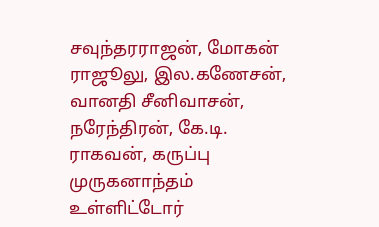சவுந்தரராஜன், மோகன் ராஜூலு, இல.கணேசன், வானதி சீனிவாசன், நரேந்திரன், கே.டி. ராகவன், கருப்பு முருகனாந்தம் உள்ளிட்டோர்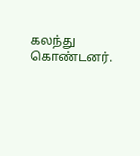கலந்து கொண்டனர்.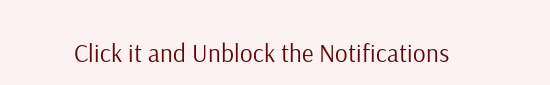Click it and Unblock the Notifications